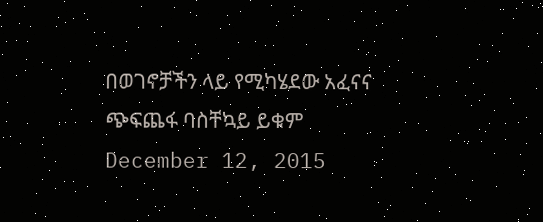በወገኖቻችን ላይ የሚካሄደው አፈናና ጭፍጨፋ ባስቸኳይ ይቁም December 12, 2015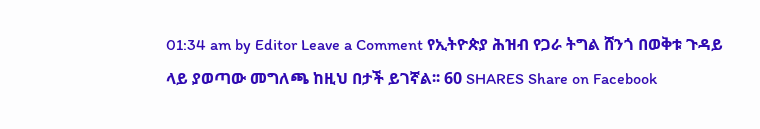01:34 am by Editor Leave a Comment የኢትዮጵያ ሕዝብ የጋራ ትግል ሸንጎ በወቅቱ ጉዳይ ላይ ያወጣው መግለጫ ከዚህ በታች ይገኛል፡፡ 60 SHARES Share on Facebook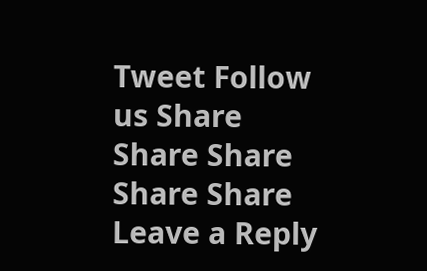Tweet Follow us Share Share Share Share Share
Leave a Reply